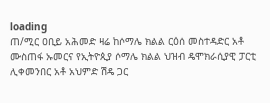loading
ጠ/ሚር ዐቢይ አሕመድ ዛሬ ከሶማሌ ክልል ርዕሰ መስተዳድር አቶ ሙስጠፋ ኡመርና የኢትዮጲያ ሶማሌ ክልል ህዝብ ዴሞክራሲያዊ ፓርቲ ሊቀመንበር አቶ አህምድ ሽዴ ጋር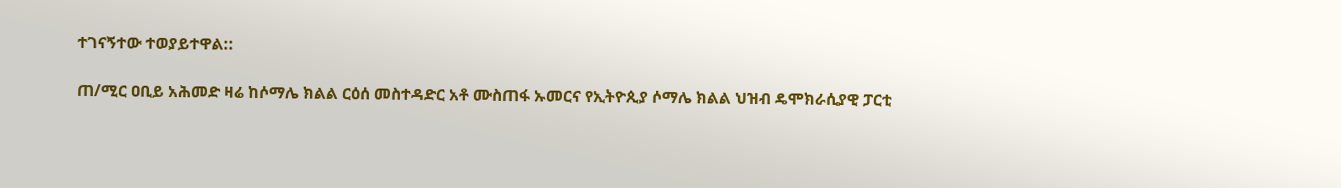ተገናኝተው ተወያይተዋል::

ጠ/ሚር ዐቢይ አሕመድ ዛሬ ከሶማሌ ክልል ርዕሰ መስተዳድር አቶ ሙስጠፋ ኡመርና የኢትዮጲያ ሶማሌ ክልል ህዝብ ዴሞክራሲያዊ ፓርቲ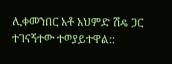ሊቀመንበር አቶ አህምድ ሽዴ ጋር ተገናኝተው ተወያይተዋል::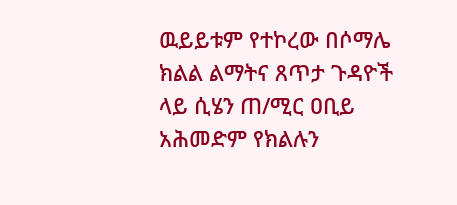ዉይይቱም የተኮረው በሶማሌ ክልል ልማትና ጸጥታ ጉዳዮች ላይ ሲሄን ጠ/ሚር ዐቢይ አሕመድም የክልሉን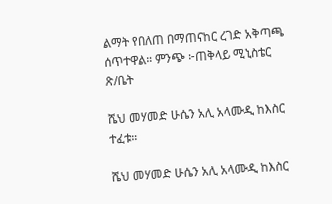ልማት የበለጠ በማጠናከር ረገድ አቅጣጫ ሰጥተዋል። ምንጭ ፦ጠቅላይ ሚኒስቴር ጽ/ቤት

ሼህ መሃመድ ሁሴን አሊ አላሙዲ ከእስር ተፈቱ።

ሼህ መሃመድ ሁሴን አሊ አላሙዲ ከእስር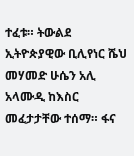ተፈቱ። ትውልደ ኢትዮጵያዊው ቢሊየነር ሼህ መሃመድ ሁሴን አሊ አላሙዲ ከእስር መፈታታቸው ተሰማ። ፋና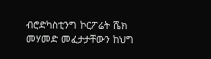ብሮድካስቲንግ ኮርፖሬት ሼክ መሃመድ መፈታታቸውን ከህግ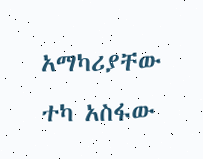አማካሪያቸው ተካ አስፋው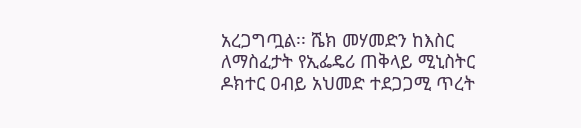አረጋግጧል፡፡ ሼክ መሃመድን ከእስር ለማስፈታት የኢፌዴሪ ጠቅላይ ሚኒስትር ዶክተር ዐብይ አህመድ ተደጋጋሚ ጥረት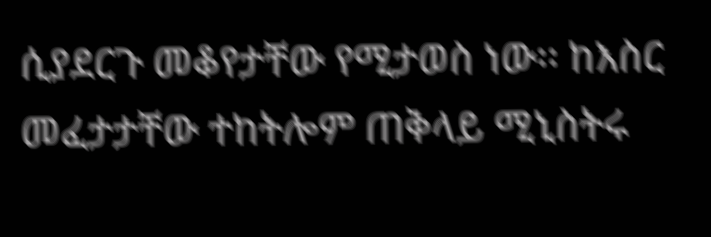ሲያደርጉ መቆየታቸው የሚታወስ ነው፡፡ ከእስር መፈታታቸው ተከትሎም ጠቅላይ ሚኒስትሩ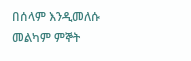በሰላም እንዲመለሱ መልካም ምኞት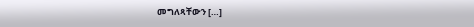መግለጻቸውን […]